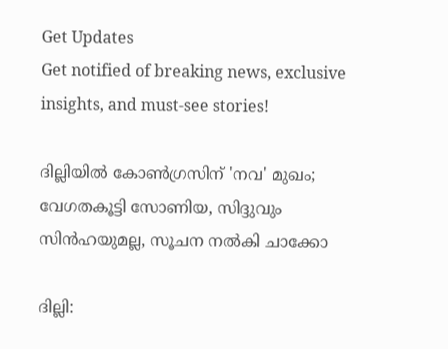Get Updates
Get notified of breaking news, exclusive insights, and must-see stories!

ദില്ലിയില്‍ കോണ്‍ഗ്രസിന് 'നവ' മുഖം; വേഗതകൂട്ടി സോണിയ, സിദ്ദുവും സിന്‍ഹയുമല്ല, സൂചന നല്‍കി ചാക്കോ

ദില്ലി: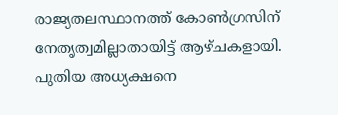രാജ്യതലസ്ഥാനത്ത് കോണ്‍ഗ്രസിന് നേതൃത്വമില്ലാതായിട്ട് ആഴ്ചകളായി. പുതിയ അധ്യക്ഷനെ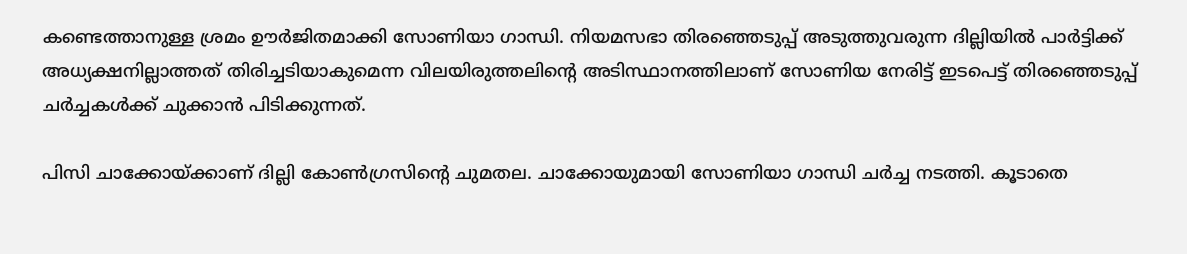കണ്ടെത്താനുള്ള ശ്രമം ഊര്‍ജിതമാക്കി സോണിയാ ഗാന്ധി. നിയമസഭാ തിരഞ്ഞെടുപ്പ് അടുത്തുവരുന്ന ദില്ലിയില്‍ പാര്‍ട്ടിക്ക് അധ്യക്ഷനില്ലാത്തത് തിരിച്ചടിയാകുമെന്ന വിലയിരുത്തലിന്റെ അടിസ്ഥാനത്തിലാണ് സോണിയ നേരിട്ട് ഇടപെട്ട് തിരഞ്ഞെടുപ്പ് ചര്‍ച്ചകള്‍ക്ക് ചുക്കാന്‍ പിടിക്കുന്നത്.

പിസി ചാക്കോയ്ക്കാണ് ദില്ലി കോണ്‍ഗ്രസിന്റെ ചുമതല. ചാക്കോയുമായി സോണിയാ ഗാന്ധി ചര്‍ച്ച നടത്തി. കൂടാതെ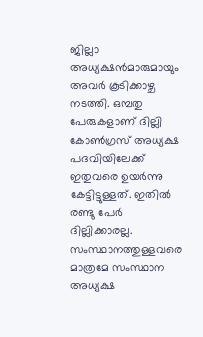ജില്ലാ അധ്യക്ഷന്‍മാരുമായും അവര്‍ കൂടിക്കാഴ്ച നടത്തി. ഒമ്പതു പേരുകളാണ് ദില്ലി കോണ്‍ഗ്രസ് അധ്യക്ഷ പദവിയിലേക്ക് ഇതുവരെ ഉയര്‍ന്നു കേട്ടിട്ടുള്ളത്. ഇതില്‍ രണ്ടു പേര്‍ ദില്ലിക്കാരല്ല. സംസ്ഥാനത്തുള്ളവരെ മാത്രമേ സംസ്ഥാന അധ്യക്ഷ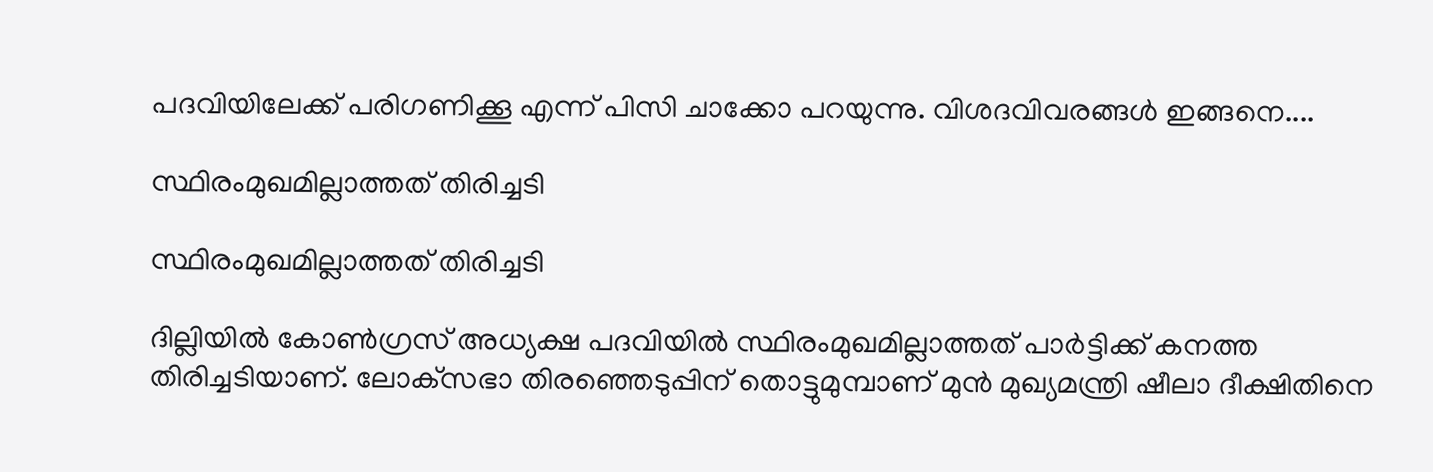പദവിയിലേക്ക് പരിഗണിക്കൂ എന്ന് പിസി ചാക്കോ പറയുന്നു. വിശദവിവരങ്ങള്‍ ഇങ്ങനെ....

സ്ഥിരംമുഖമില്ലാത്തത് തിരിച്ചടി

സ്ഥിരംമുഖമില്ലാത്തത് തിരിച്ചടി

ദില്ലിയില്‍ കോണ്‍ഗ്രസ് അധ്യക്ഷ പദവിയില്‍ സ്ഥിരംമുഖമില്ലാത്തത് പാര്‍ട്ടിക്ക് കനത്ത തിരിച്ചടിയാണ്. ലോക്‌സഭാ തിരഞ്ഞെടുപ്പിന് തൊട്ടുമുമ്പാണ് മുന്‍ മുഖ്യമന്ത്രി ഷീലാ ദീക്ഷിതിനെ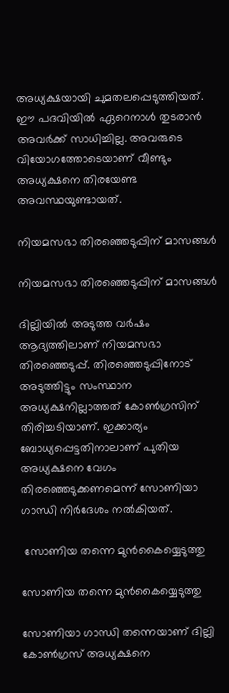അധ്യക്ഷയായി ചുമതലപ്പെടുത്തിയത്. ഈ പദവിയില്‍ ഏറെനാള്‍ തുടരാന്‍ അവര്‍ക്ക് സാധിച്ചില്ല. അവരുടെ വിയോഗത്തോടെയാണ് വീണ്ടും അധ്യക്ഷനെ തിരയേണ്ട അവസ്ഥയുണ്ടായത്.

നിയമസഭാ തിരഞ്ഞെടുപ്പിന് മാസങ്ങള്‍

നിയമസഭാ തിരഞ്ഞെടുപ്പിന് മാസങ്ങള്‍

ദില്ലിയില്‍ അടുത്ത വര്‍ഷം ആദ്യത്തിലാണ് നിയമസഭാ തിരഞ്ഞെടുപ്പ്. തിരഞ്ഞെടുപ്പിനോട് അടുത്തിട്ടും സംസ്ഥാന അധ്യക്ഷനില്ലാത്തത് കോണ്‍ഗ്രസിന് തിരിച്ചടിയാണ്. ഇക്കാര്യം ബോധ്യപ്പെട്ടതിനാലാണ് പുതിയ അധ്യക്ഷനെ വേഗം തിരഞ്ഞെടുക്കണമെന്ന് സോണിയാ ഗാന്ധി നിര്‍ദേശം നല്‍കിയത്.

 സോണിയ തന്നെ മുന്‍കൈയ്യെടുത്തു

സോണിയ തന്നെ മുന്‍കൈയ്യെടുത്തു

സോണിയാ ഗാന്ധി തന്നെയാണ് ദില്ലി കോണ്‍ഗ്രസ് അധ്യക്ഷനെ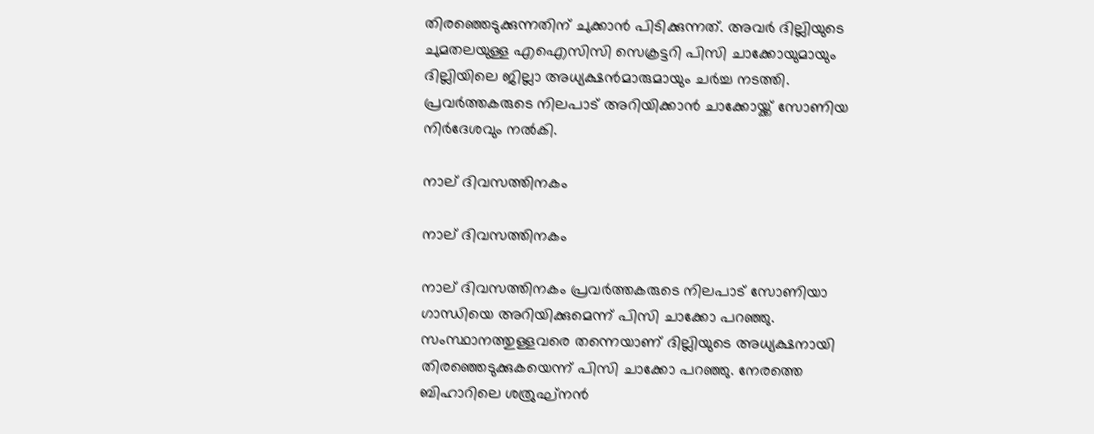തിരഞ്ഞെടുക്കുന്നതിന് ചുക്കാന്‍ പിടിക്കുന്നത്. അവര്‍ ദില്ലിയുടെ ചുമതലയുള്ള എഐസിസി സെക്രട്ടറി പിസി ചാക്കോയുമായും ദില്ലിയിലെ ജില്ലാ അധ്യക്ഷന്‍മാരുമായും ചര്‍ച്ച നടത്തി. പ്രവര്‍ത്തകരുടെ നിലപാട് അറിയിക്കാന്‍ ചാക്കോയ്ക്ക് സോണിയ നിര്‍ദേശവും നല്‍കി.

നാല് ദിവസത്തിനകം

നാല് ദിവസത്തിനകം

നാല് ദിവസത്തിനകം പ്രവര്‍ത്തകരുടെ നിലപാട് സോണിയാ ഗാന്ധിയെ അറിയിക്കുമെന്ന് പിസി ചാക്കോ പറഞ്ഞു. സംസ്ഥാനത്തുള്ളവരെ തന്നെയാണ് ദില്ലിയുടെ അധ്യക്ഷനായി തിരഞ്ഞെടുക്കുകയെന്ന് പിസി ചാക്കോ പറഞ്ഞു. നേരത്തെ ബിഹാറിലെ ശത്രുഘ്‌നന്‍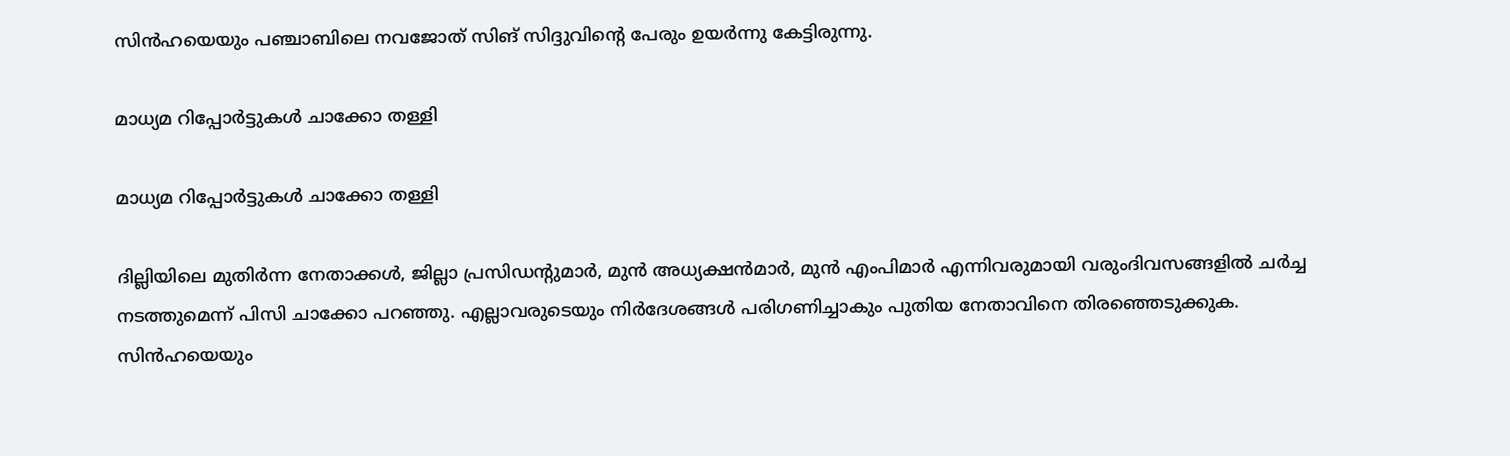സിന്‍ഹയെയും പഞ്ചാബിലെ നവജോത് സിങ് സിദ്ദുവിന്റെ പേരും ഉയര്‍ന്നു കേട്ടിരുന്നു.

മാധ്യമ റിപ്പോര്‍ട്ടുകള്‍ ചാക്കോ തള്ളി

മാധ്യമ റിപ്പോര്‍ട്ടുകള്‍ ചാക്കോ തള്ളി

ദില്ലിയിലെ മുതിര്‍ന്ന നേതാക്കള്‍, ജില്ലാ പ്രസിഡന്റുമാര്‍, മുന്‍ അധ്യക്ഷന്‍മാര്‍, മുന്‍ എംപിമാര്‍ എന്നിവരുമായി വരുംദിവസങ്ങളില്‍ ചര്‍ച്ച നടത്തുമെന്ന് പിസി ചാക്കോ പറഞ്ഞു. എല്ലാവരുടെയും നിര്‍ദേശങ്ങള്‍ പരിഗണിച്ചാകും പുതിയ നേതാവിനെ തിരഞ്ഞെടുക്കുക. സിന്‍ഹയെയും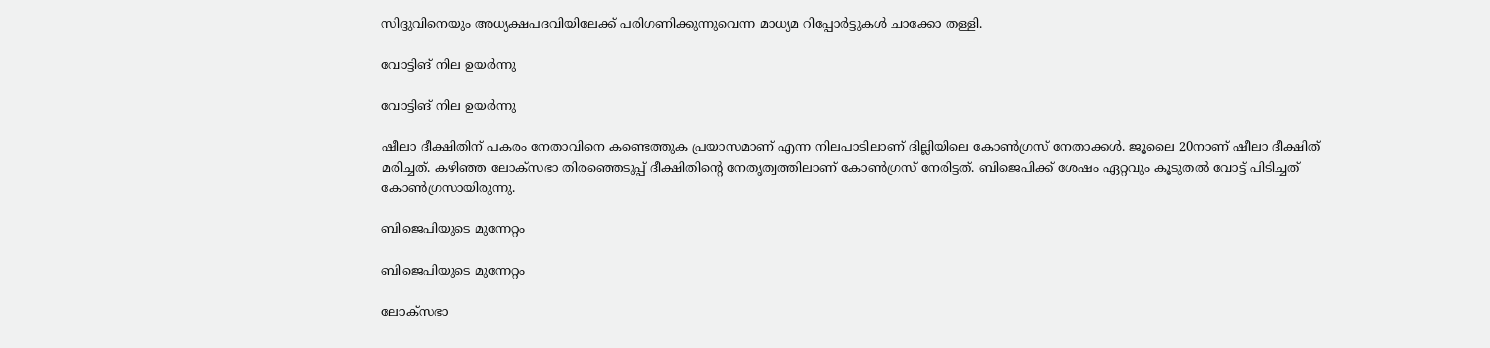സിദ്ദുവിനെയും അധ്യക്ഷപദവിയിലേക്ക് പരിഗണിക്കുന്നുവെന്ന മാധ്യമ റിപ്പോര്‍ട്ടുകള്‍ ചാക്കോ തള്ളി.

വോട്ടിങ് നില ഉയര്‍ന്നു

വോട്ടിങ് നില ഉയര്‍ന്നു

ഷീലാ ദീക്ഷിതിന് പകരം നേതാവിനെ കണ്ടെത്തുക പ്രയാസമാണ് എന്ന നിലപാടിലാണ് ദില്ലിയിലെ കോണ്‍ഗ്രസ് നേതാക്കള്‍. ജൂലൈ 20നാണ് ഷീലാ ദീക്ഷിത് മരിച്ചത്. കഴിഞ്ഞ ലോക്‌സഭാ തിരഞ്ഞെടുപ്പ് ദീക്ഷിതിന്റെ നേതൃത്വത്തിലാണ് കോണ്‍ഗ്രസ് നേരിട്ടത്. ബിജെപിക്ക് ശേഷം ഏറ്റവും കൂടുതല്‍ വോട്ട് പിടിച്ചത് കോണ്‍ഗ്രസായിരുന്നു.

ബിജെപിയുടെ മുന്നേറ്റം

ബിജെപിയുടെ മുന്നേറ്റം

ലോക്‌സഭാ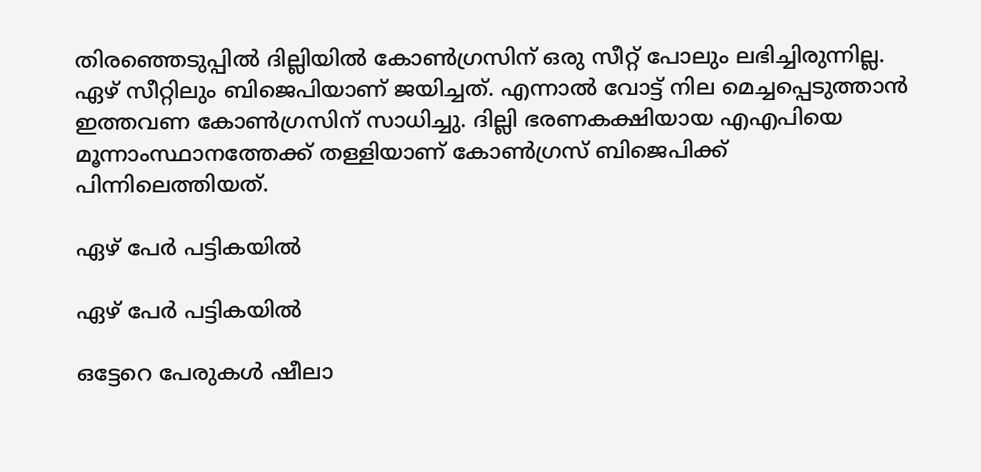തിരഞ്ഞെടുപ്പില്‍ ദില്ലിയില്‍ കോണ്‍ഗ്രസിന് ഒരു സീറ്റ് പോലും ലഭിച്ചിരുന്നില്ല. ഏഴ് സീറ്റിലും ബിജെപിയാണ് ജയിച്ചത്. എന്നാല്‍ വോട്ട് നില മെച്ചപ്പെടുത്താന്‍ ഇത്തവണ കോണ്‍ഗ്രസിന് സാധിച്ചു. ദില്ലി ഭരണകക്ഷിയായ എഎപിയെ മൂന്നാംസ്ഥാനത്തേക്ക് തള്ളിയാണ് കോണ്‍ഗ്രസ് ബിജെപിക്ക് പിന്നിലെത്തിയത്.

ഏഴ് പേര്‍ പട്ടികയില്‍

ഏഴ് പേര്‍ പട്ടികയില്‍

ഒട്ടേറെ പേരുകള്‍ ഷീലാ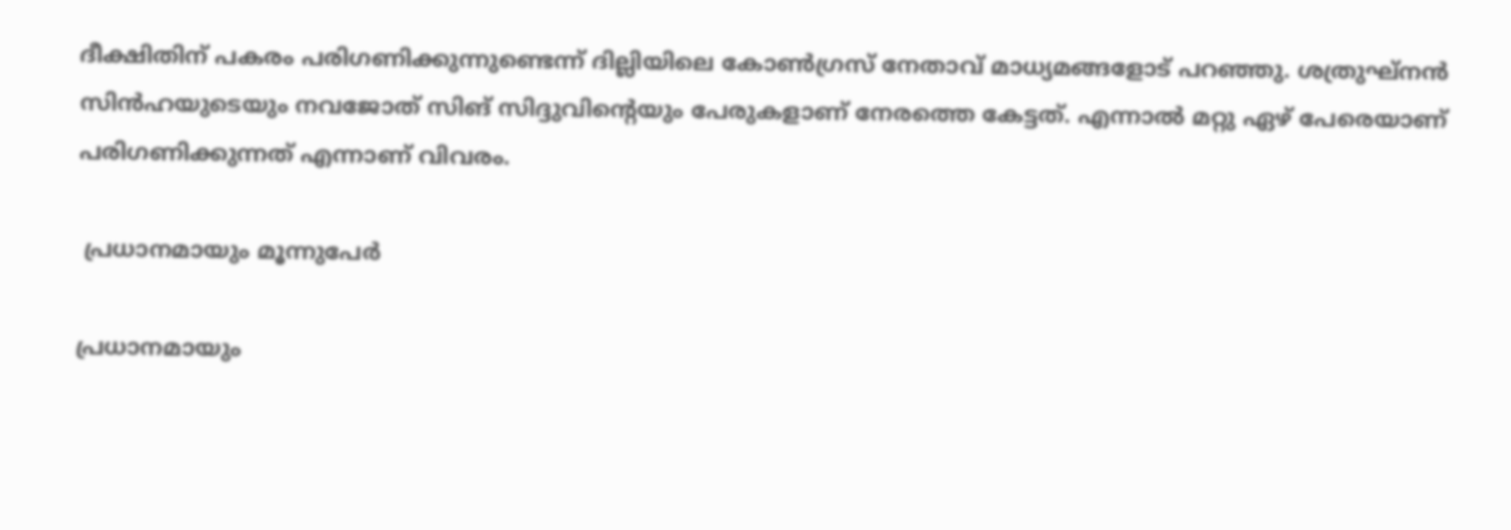ദീക്ഷിതിന് പകരം പരിഗണിക്കുന്നുണ്ടെന്ന് ദില്ലിയിലെ കോണ്‍ഗ്രസ് നേതാവ് മാധ്യമങ്ങളോട് പറഞ്ഞു. ശത്രുഘ്‌നന്‍ സിന്‍ഹയുടെയും നവജോത് സിങ് സിദ്ദുവിന്റെയും പേരുകളാണ് നേരത്തെ കേട്ടത്. എന്നാല്‍ മറ്റു ഏഴ് പേരെയാണ് പരിഗണിക്കുന്നത് എന്നാണ് വിവരം.

 പ്രധാനമായും മൂന്നുപേര്‍

പ്രധാനമായും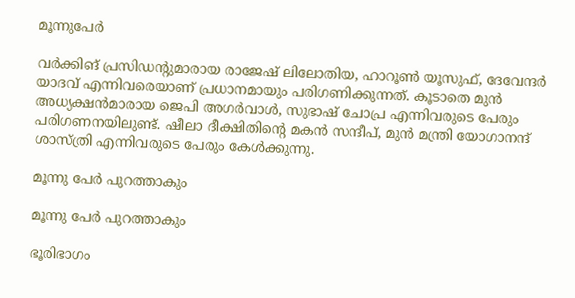മൂന്നുപേര്‍

വര്‍ക്കിങ് പ്രസിഡന്റുമാരായ രാജേഷ് ലിലോതിയ, ഹാറൂണ്‍ യൂസുഫ്, ദേവേന്ദര്‍ യാദവ് എന്നിവരെയാണ് പ്രധാനമായും പരിഗണിക്കുന്നത്. കൂടാതെ മുന്‍ അധ്യക്ഷന്‍മാരായ ജെപി അഗര്‍വാള്‍, സുഭാഷ് ചോപ്ര എന്നിവരുടെ പേരും പരിഗണനയിലുണ്ട്. ഷീലാ ദീക്ഷിതിന്റെ മകന്‍ സന്ദീപ്, മുന്‍ മന്ത്രി യോഗാനന്ദ് ശാസ്ത്രി എന്നിവരുടെ പേരും കേള്‍ക്കുന്നു.

മൂന്നു പേര്‍ പുറത്താകും

മൂന്നു പേര്‍ പുറത്താകും

ഭൂരിഭാഗം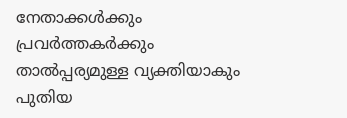നേതാക്കള്‍ക്കും പ്രവര്‍ത്തകര്‍ക്കും താല്‍പ്പര്യമുള്ള വ്യക്തിയാകും പുതിയ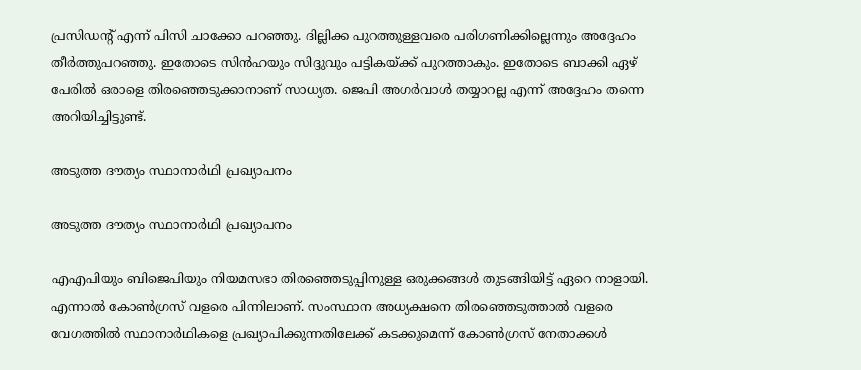പ്രസിഡന്റ് എന്ന് പിസി ചാക്കോ പറഞ്ഞു. ദില്ലിക്ക പുറത്തുള്ളവരെ പരിഗണിക്കില്ലെന്നും അദ്ദേഹം തീര്‍ത്തുപറഞ്ഞു. ഇതോടെ സിന്‍ഹയും സിദ്ദുവും പട്ടികയ്ക്ക് പുറത്താകും. ഇതോടെ ബാക്കി ഏഴ് പേരില്‍ ഒരാളെ തിരഞ്ഞെടുക്കാനാണ് സാധ്യത. ജെപി അഗര്‍വാള്‍ തയ്യാറല്ല എന്ന് അദ്ദേഹം തന്നെ അറിയിച്ചിട്ടുണ്ട്.

അടുത്ത ദൗത്യം സ്ഥാനാര്‍ഥി പ്രഖ്യാപനം

അടുത്ത ദൗത്യം സ്ഥാനാര്‍ഥി പ്രഖ്യാപനം

എഎപിയും ബിജെപിയും നിയമസഭാ തിരഞ്ഞെടുപ്പിനുള്ള ഒരുക്കങ്ങള്‍ തുടങ്ങിയിട്ട് ഏറെ നാളായി. എന്നാല്‍ കോണ്‍ഗ്രസ് വളരെ പിന്നിലാണ്. സംസ്ഥാന അധ്യക്ഷനെ തിരഞ്ഞെടുത്താല്‍ വളരെ വേഗത്തില്‍ സ്ഥാനാര്‍ഥികളെ പ്രഖ്യാപിക്കുന്നതിലേക്ക് കടക്കുമെന്ന് കോണ്‍ഗ്രസ് നേതാക്കള്‍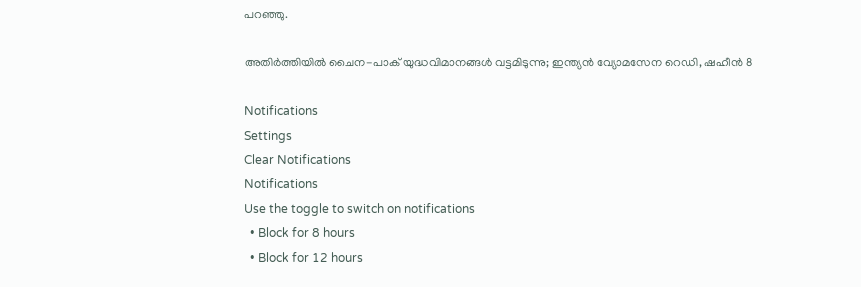പറഞ്ഞു.

അതിര്‍ത്തിയില്‍ ചൈന-പാക് യുദ്ധവിമാനങ്ങള്‍ വട്ടമിടുന്നു; ഇന്ത്യന്‍ വ്യോമസേന റെഡി, ഷഹീന്‍ 8

Notifications
Settings
Clear Notifications
Notifications
Use the toggle to switch on notifications
  • Block for 8 hours
  • Block for 12 hours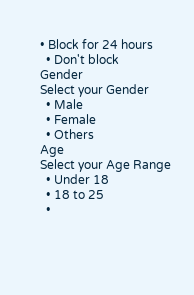• Block for 24 hours
  • Don't block
Gender
Select your Gender
  • Male
  • Female
  • Others
Age
Select your Age Range
  • Under 18
  • 18 to 25
  •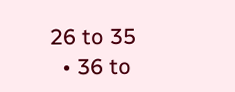26 to 35
  • 36 to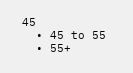45
  • 45 to 55
  • 55+